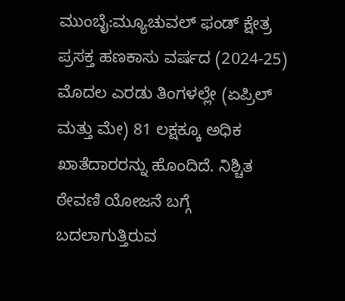ಮುಂಬೈ:ಮ್ಯೂಚುವಲ್ ಫಂಡ್ ಕ್ಷೇತ್ರ ಪ್ರಸಕ್ತ ಹಣಕಾಸು ವರ್ಷದ (2024-25) ಮೊದಲ ಎರಡು ತಿಂಗಳಲ್ಲೇ (ಏಪ್ರಿಲ್ ಮತ್ತು ಮೇ) 81 ಲಕ್ಷಕ್ಕೂ ಅಧಿಕ ಖಾತೆದಾರರನ್ನು ಹೊಂದಿದೆ. ನಿಶ್ಚಿತ ಠೇವಣಿ ಯೋಜನೆ ಬಗ್ಗೆ ಬದಲಾಗುತ್ತಿರುವ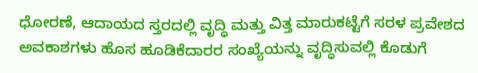ಧೋರಣೆ, ಆದಾಯದ ಸ್ತರದಲ್ಲಿ ವೃದ್ಧಿ ಮತ್ತು ವಿತ್ತ ಮಾರುಕಟ್ಟೆಗೆ ಸರಳ ಪ್ರವೇಶದ ಅವಕಾಶಗಳು ಹೊಸ ಹೂಡಿಕೆದಾರರ ಸಂಖ್ಯೆಯನ್ನು ವೃದ್ಧಿಸುವಲ್ಲಿ ಕೊಡುಗೆ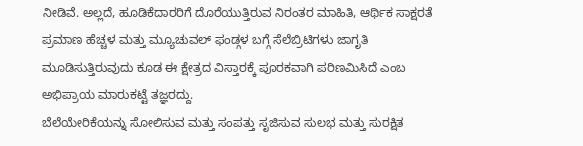ನೀಡಿವೆ. ಅಲ್ಲದೆ, ಹೂಡಿಕೆದಾರರಿಗೆ ದೊರೆಯುತ್ತಿರುವ ನಿರಂತರ ಮಾಹಿತಿ, ಆರ್ಥಿಕ ಸಾಕ್ಷರತೆ ಪ್ರಮಾಣ ಹೆಚ್ಚಳ ಮತ್ತು ಮ್ಯೂಚುವಲ್ ಫಂಡ್ಗಳ ಬಗ್ಗೆ ಸೆಲೆಬ್ರಿಟಿಗಳು ಜಾಗೃತಿ ಮೂಡಿಸುತ್ತಿರುವುದು ಕೂಡ ಈ ಕ್ಷೇತ್ರದ ವಿಸ್ತಾರಕ್ಕೆ ಪೂರಕವಾಗಿ ಪರಿಣಮಿಸಿದೆ ಎಂಬ ಅಭಿಪ್ರಾಯ ಮಾರುಕಟ್ಟೆ ತಜ್ಞರದ್ದು.
ಬೆಲೆಯೇರಿಕೆಯನ್ನು ಸೋಲಿಸುವ ಮತ್ತು ಸಂಪತ್ತು ಸೃಜಿಸುವ ಸುಲಭ ಮತ್ತು ಸುರಕ್ಷಿತ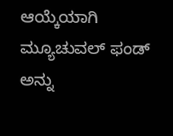ಆಯ್ಕೆಯಾಗಿ ಮ್ಯೂಚುವಲ್ ಫಂಡ್ ಅನ್ನು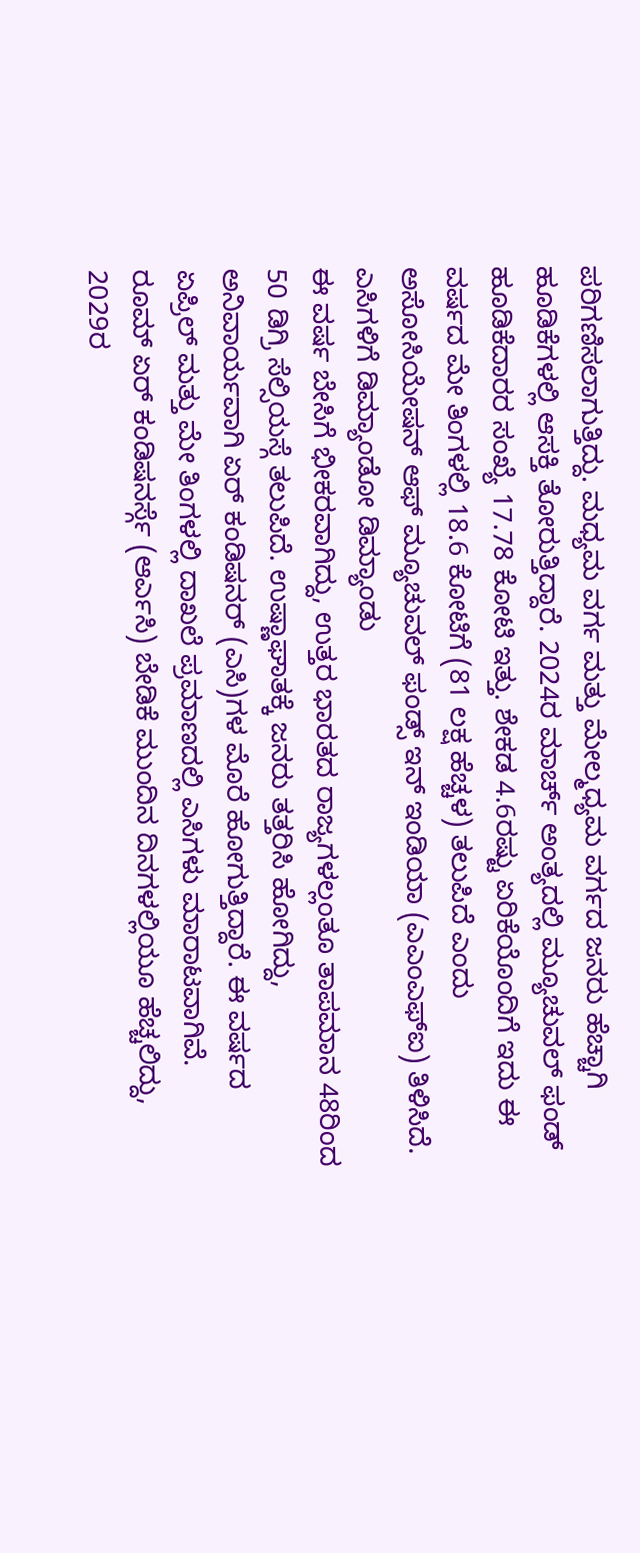ಪರಿಗಣಿಸಲಾಗುತ್ತಿದ್ದು. ಮಧ್ಯಮ ವರ್ಗ ಮತ್ತು ಮೇಲ್ಮಧ್ಯಮ ವರ್ಗದ ಜನರು ಹೆಚ್ಚಾಗಿ ಹೂಡಿಕೆಗಳಲ್ಲಿ ಆಸಕ್ತಿ ತೋರುತ್ತಿದ್ದಾರೆ. 2024ರ ಮಾರ್ಚ್ ಅಂತ್ಯದಲ್ಲಿ ಮ್ಯೂಚುವಲ್ ಫಂಡ್ ಹೂಡಿಕೆದಾರರ ಸಂಖ್ಯೆ 17.78 ಕೋಟಿ ಇತ್ತು. ಶೇಕಡ 4.6ರಷ್ಟು ಏರಿಕೆಯೊಂದಿಗೆ ಇದು ಈ ವರ್ಷದ ಮೇ ತಿಂಗಳಲ್ಲಿ 18.6 ಕೋಟಿಗೆ (81 ಲಕ್ಷ ಹೆಚ್ಚಳ) ತಲುಪಿದೆ ಎಂದು ಅಸೋಸಿಯೇಷನ್ ಆಫ್ ಮ್ಯೂಚುವಲ್ ಫಂಡ್ಸ್ ಇನ್ ಇಂಡಿಯಾ (ಎಎಂಎಫ್ಐ) ತಿಳಿಸಿದೆ.
ಎಸಿಗಳಿಗೆ ಡಿಮ್ಯಾಂಡೋ ಡಿಮ್ಯಾಂಡು
ಈ ವರ್ಷ ಬೇಸಿಗೆ ಭೀಕರವಾಗಿದ್ದು, ಉತ್ತರ ಭಾರತದ ರಾಜ್ಯಗಳಲ್ಲಂತೂ ತಾಪಮಾನ 48ರಿಂದ 50 ಡಿಗ್ರಿ ಸೆಲ್ಸಿಯಸ್ಗೆ ತಲುಪಿದೆ. ಉಷ್ಣಾಘಾತಕ್ಕೆ ಜನರು ತತ್ತರಿಸಿ ಹೋಗಿದ್ದು, ಅನಿವಾರ್ಯವಾಗಿ ಏರ್ ಕಂಡಿಷನರ್ (ಎಸಿ)ಗಳ ಮೊರೆ ಹೋಗುತ್ತಿದ್ದಾರೆ. ಈ ವರ್ಷದ ಏಪ್ರಿಲ್ ಮತ್ತು ಮೇ ತಿಂಗಳಲ್ಲಿ ದಾಖಲೆ ಪ್ರಮಾಣದಲ್ಲಿ ಎಸಿಗಳು ಮಾರಾಟವಾಗಿವೆ.
ರೂಮ್ ಏರ್ ಕಂಡಿಷನರ್ಸ್ಗೆ (ಆರ್ಎಸಿ) ಬೇಡಿಕೆ ಮುಂದಿನ ದಿನಗಳಲ್ಲಿಯೂ ಹೆಚ್ಚಲಿದ್ದು, 2029ರ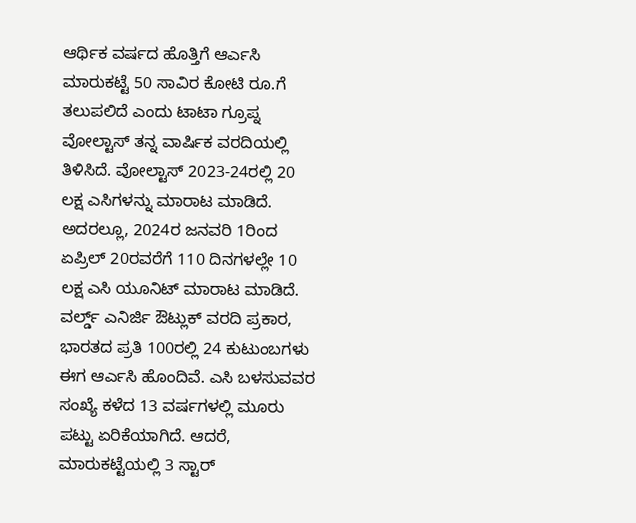ಆರ್ಥಿಕ ವರ್ಷದ ಹೊತ್ತಿಗೆ ಆರ್ಎಸಿ ಮಾರುಕಟ್ಟೆ 50 ಸಾವಿರ ಕೋಟಿ ರೂ.ಗೆ ತಲುಪಲಿದೆ ಎಂದು ಟಾಟಾ ಗ್ರೂಪ್ನ ವೋಲ್ಟಾಸ್ ತನ್ನ ವಾರ್ಷಿಕ ವರದಿಯಲ್ಲಿ ತಿಳಿಸಿದೆ. ವೋಲ್ಟಾಸ್ 2023-24ರಲ್ಲಿ 20 ಲಕ್ಷ ಎಸಿಗಳನ್ನು ಮಾರಾಟ ಮಾಡಿದೆ. ಅದರಲ್ಲೂ, 2024ರ ಜನವರಿ 1ರಿಂದ ಏಪ್ರಿಲ್ 20ರವರೆಗೆ 110 ದಿನಗಳಲ್ಲೇ 10 ಲಕ್ಷ ಎಸಿ ಯೂನಿಟ್ ಮಾರಾಟ ಮಾಡಿದೆ.
ವರ್ಲ್ಡ್ ಎನಿರ್ಜಿ ಔಟ್ಲುಕ್ ವರದಿ ಪ್ರಕಾರ, ಭಾರತದ ಪ್ರತಿ 100ರಲ್ಲಿ 24 ಕುಟುಂಬಗಳು ಈಗ ಆರ್ಎಸಿ ಹೊಂದಿವೆ. ಎಸಿ ಬಳಸುವವರ ಸಂಖ್ಯೆ ಕಳೆದ 13 ವರ್ಷಗಳಲ್ಲಿ ಮೂರು ಪಟ್ಟು ಏರಿಕೆಯಾಗಿದೆ. ಆದರೆ, ಮಾರುಕಟ್ಟೆಯಲ್ಲಿ 3 ಸ್ಟಾರ್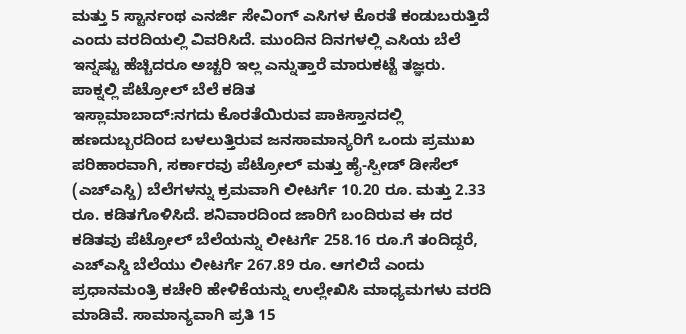ಮತ್ತು 5 ಸ್ಟಾರ್ನಂಥ ಎನರ್ಜಿ ಸೇವಿಂಗ್ ಎಸಿಗಳ ಕೊರತೆ ಕಂಡುಬರುತ್ತಿದೆ ಎಂದು ವರದಿಯಲ್ಲಿ ವಿವರಿಸಿದೆ. ಮುಂದಿನ ದಿನಗಳಲ್ಲಿ ಎಸಿಯ ಬೆಲೆ ಇನ್ನಷ್ಟು ಹೆಚ್ಚಿದರೂ ಅಚ್ಚರಿ ಇಲ್ಲ ಎನ್ನುತ್ತಾರೆ ಮಾರುಕಟ್ಟೆ ತಜ್ಞರು.
ಪಾಕ್ನಲ್ಲಿ ಪೆಟ್ರೋಲ್ ಬೆಲೆ ಕಡಿತ
ಇಸ್ಲಾಮಾಬಾದ್:ನಗದು ಕೊರತೆಯಿರುವ ಪಾಕಿಸ್ತಾನದಲ್ಲಿ ಹಣದುಬ್ಬರದಿಂದ ಬಳಲುತ್ತಿರುವ ಜನಸಾಮಾನ್ಯರಿಗೆ ಒಂದು ಪ್ರಮುಖ ಪರಿಹಾರವಾಗಿ, ಸರ್ಕಾರವು ಪೆಟ್ರೋಲ್ ಮತ್ತು ಹೈ-ಸ್ಪೀಡ್ ಡೀಸೆಲ್ (ಎಚ್ಎಸ್ಡಿ) ಬೆಲೆಗಳನ್ನು ಕ್ರಮವಾಗಿ ಲೀಟರ್ಗೆ 10.20 ರೂ. ಮತ್ತು 2.33 ರೂ. ಕಡಿತಗೊಳಿಸಿದೆ. ಶನಿವಾರದಿಂದ ಜಾರಿಗೆ ಬಂದಿರುವ ಈ ದರ ಕಡಿತವು ಪೆಟ್ರೋಲ್ ಬೆಲೆಯನ್ನು ಲೀಟರ್ಗೆ 258.16 ರೂ.ಗೆ ತಂದಿದ್ದರೆ, ಎಚ್ಎಸ್ಡಿ ಬೆಲೆಯು ಲೀಟರ್ಗೆ 267.89 ರೂ. ಆಗಲಿದೆ ಎಂದು ಪ್ರಧಾನಮಂತ್ರಿ ಕಚೇರಿ ಹೇಳಿಕೆಯನ್ನು ಉಲ್ಲೇಖಿಸಿ ಮಾಧ್ಯಮಗಳು ವರದಿ ಮಾಡಿವೆ. ಸಾಮಾನ್ಯವಾಗಿ ಪ್ರತಿ 15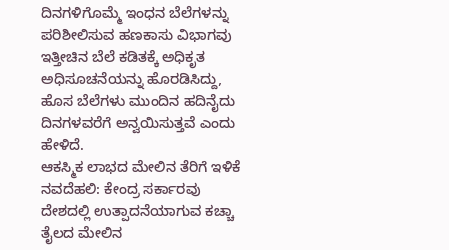ದಿನಗಳಿಗೊಮ್ಮೆ ಇಂಧನ ಬೆಲೆಗಳನ್ನು ಪರಿಶೀಲಿಸುವ ಹಣಕಾಸು ವಿಭಾಗವು ಇತ್ತೀಚಿನ ಬೆಲೆ ಕಡಿತಕ್ಕೆ ಅಧಿಕೃತ ಅಧಿಸೂಚನೆಯನ್ನು ಹೊರಡಿಸಿದ್ದು, ಹೊಸ ಬೆಲೆಗಳು ಮುಂದಿನ ಹದಿನೈದು ದಿನಗಳವರೆಗೆ ಅನ್ವಯಿಸುತ್ತವೆ ಎಂದು ಹೇಳಿದೆ.
ಆಕಸ್ಮಿಕ ಲಾಭದ ಮೇಲಿನ ತೆರಿಗೆ ಇಳಿಕೆ
ನವದೆಹಲಿ: ಕೇಂದ್ರ ಸರ್ಕಾರವು ದೇಶದಲ್ಲಿ ಉತ್ಪಾದನೆಯಾಗುವ ಕಚ್ಚಾ ತೈಲದ ಮೇಲಿನ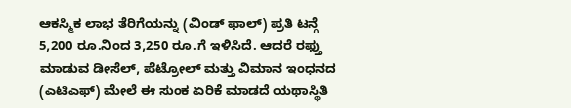ಆಕಸ್ಮಿಕ ಲಾಭ ತೆರಿಗೆಯನ್ನು (ವಿಂಡ್ ಫಾಲ್) ಪ್ರತಿ ಟನ್ಗೆ 5,200 ರೂ.ನಿಂದ 3,250 ರೂ.ಗೆ ಇಳಿಸಿದೆ. ಆದರೆ ರಫ್ತು ಮಾಡುವ ಡೀಸೆಲ್, ಪೆಟ್ರೋಲ್ ಮತ್ತು ವಿಮಾನ ಇಂಧನದ (ಎಟಿಎಫ್) ಮೇಲೆ ಈ ಸುಂಕ ಏರಿಕೆ ಮಾಡದೆ ಯಥಾಸ್ಥಿತಿ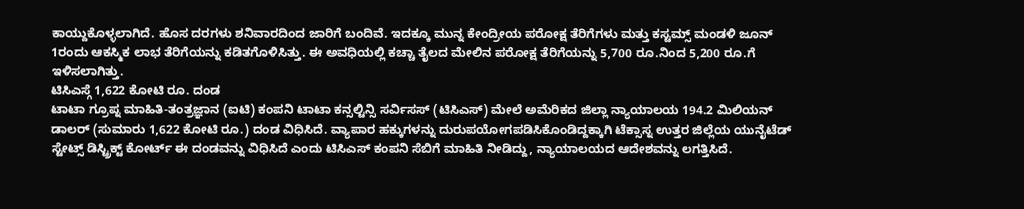ಕಾಯ್ದುಕೊಳ್ಳಲಾಗಿದೆ. ಹೊಸ ದರಗಳು ಶನಿವಾರದಿಂದ ಜಾರಿಗೆ ಬಂದಿವೆ. ಇದಕ್ಕೂ ಮುನ್ನ ಕೇಂದ್ರೀಯ ಪರೋಕ್ಷ ತೆರಿಗೆಗಳು ಮತ್ತು ಕಸ್ಟಮ್ಸ್ ಮಂಡಳಿ ಜೂನ್ 1ರಂದು ಆಕಸ್ಮಿಕ ಲಾಭ ತೆರಿಗೆಯನ್ನು ಕಡಿತಗೊಳಿಸಿತ್ತು. ಈ ಅವಧಿಯಲ್ಲಿ ಕಚ್ಚಾ ತೈಲದ ಮೇಲಿನ ಪರೋಕ್ಷ ತೆರಿಗೆಯನ್ನು 5,700 ರೂ.ನಿಂದ 5,200 ರೂ.ಗೆ ಇಳಿಸಲಾಗಿತ್ತು.
ಟಿಸಿಎಸ್ಗೆ 1,622 ಕೋಟಿ ರೂ. ದಂಡ
ಟಾಟಾ ಗ್ರೂಪ್ನ ಮಾಹಿತಿ-ತಂತ್ರಜ್ಞಾನ (ಐಟಿ) ಕಂಪನಿ ಟಾಟಾ ಕನ್ಸಲ್ಟಿನ್ಸಿ ಸರ್ವಿಸಸ್ (ಟಿಸಿಎಸ್) ಮೇಲೆ ಅಮೆರಿಕದ ಜಿಲ್ಲಾ ನ್ಯಾಯಾಲಯ 194.2 ಮಿಲಿಯನ್ ಡಾಲರ್ (ಸುಮಾರು 1,622 ಕೋಟಿ ರೂ.) ದಂಡ ವಿಧಿಸಿದೆ. ವ್ಯಾಪಾರ ಹಕ್ಕುಗಳನ್ನು ದುರುಪಯೋಗಪಡಿಸಿಕೊಂಡಿದ್ದಕ್ಕಾಗಿ ಟೆಕ್ಸಾಸ್ನ ಉತ್ತರ ಜಿಲ್ಲೆಯ ಯುನೈಟೆಡ್ ಸ್ಟೇಟ್ಸ್ ಡಿಸ್ಟ್ರಿಕ್ಟ್ ಕೋರ್ಟ್ ಈ ದಂಡವನ್ನು ವಿಧಿಸಿದೆ ಎಂದು ಟಿಸಿಎಸ್ ಕಂಪನಿ ಸೆಬಿಗೆ ಮಾಹಿತಿ ನೀಡಿದ್ದು, ನ್ಯಾಯಾಲಯದ ಆದೇಶವನ್ನು ಲಗತ್ತಿಸಿದೆ.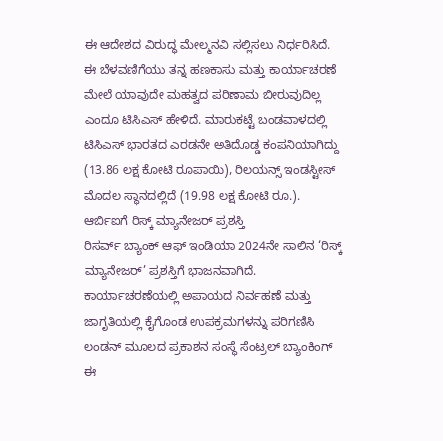ಈ ಆದೇಶದ ವಿರುದ್ಧ ಮೇಲ್ಮನವಿ ಸಲ್ಲಿಸಲು ನಿರ್ಧರಿಸಿದೆ. ಈ ಬೆಳವಣಿಗೆಯು ತನ್ನ ಹಣಕಾಸು ಮತ್ತು ಕಾರ್ಯಾಚರಣೆ ಮೇಲೆ ಯಾವುದೇ ಮಹತ್ವದ ಪರಿಣಾಮ ಬೀರುವುದಿಲ್ಲ ಎಂದೂ ಟಿಸಿಎಸ್ ಹೇಳಿದೆ. ಮಾರುಕಟ್ಟೆ ಬಂಡವಾಳದಲ್ಲಿ ಟಿಸಿಎಸ್ ಭಾರತದ ಎರಡನೇ ಅತಿದೊಡ್ಡ ಕಂಪನಿಯಾಗಿದ್ದು (13.86 ಲಕ್ಷ ಕೋಟಿ ರೂಪಾಯಿ), ರಿಲಯನ್ಸ್ ಇಂಡಸ್ಟೀಸ್ ಮೊದಲ ಸ್ಥಾನದಲ್ಲಿದೆ (19.98 ಲಕ್ಷ ಕೋಟಿ ರೂ.).
ಆರ್ಬಿಐಗೆ ರಿಸ್ಕ್ ಮ್ಯಾನೇಜರ್ ಪ್ರಶಸ್ತಿ
ರಿಸರ್ವ್ ಬ್ಯಾಂಕ್ ಆಫ್ ಇಂಡಿಯಾ 2024ನೇ ಸಾಲಿನ ‘ರಿಸ್ಕ್ ಮ್ಯಾನೇಜರ್’ ಪ್ರಶಸ್ತಿಗೆ ಭಾಜನವಾಗಿದೆ. ಕಾರ್ಯಾಚರಣೆಯಲ್ಲಿ ಅಪಾಯದ ನಿರ್ವಹಣೆ ಮತ್ತು ಜಾಗೃತಿಯಲ್ಲಿ ಕೈಗೊಂಡ ಉಪಕ್ರಮಗಳನ್ನು ಪರಿಗಣಿಸಿ ಲಂಡನ್ ಮೂಲದ ಪ್ರಕಾಶನ ಸಂಸ್ಥೆ ಸೆಂಟ್ರಲ್ ಬ್ಯಾಂಕಿಂಗ್ ಈ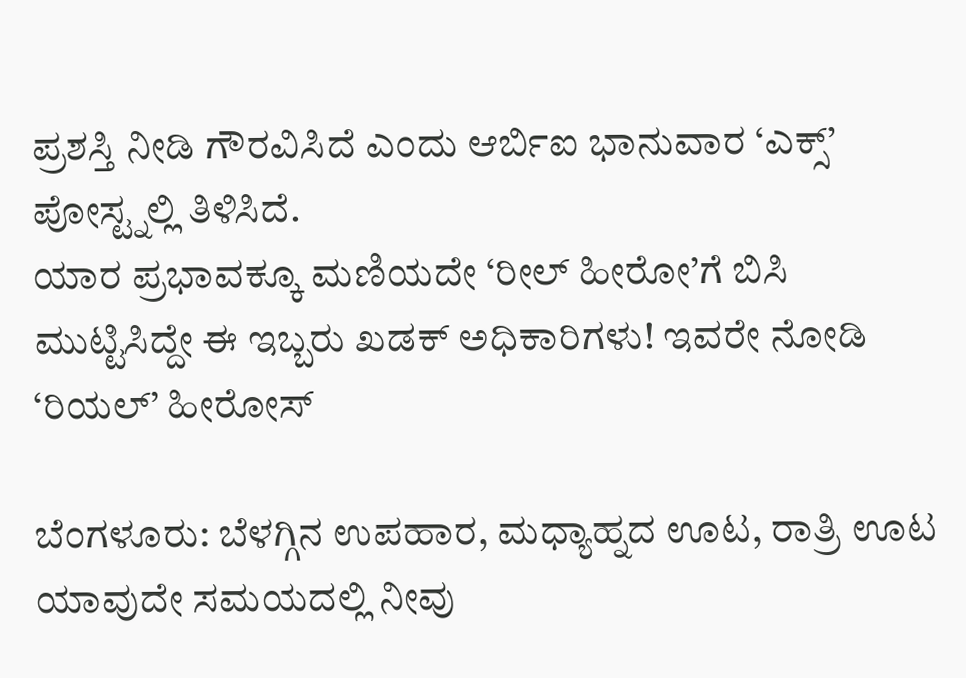ಪ್ರಶಸ್ತಿ ನೀಡಿ ಗೌರವಿಸಿದೆ ಎಂದು ಆರ್ಬಿಐ ಭಾನುವಾರ ‘ಎಕ್ಸ್’ ಪೋಸ್ಟ್ನಲ್ಲಿ ತಿಳಿಸಿದೆ.
ಯಾರ ಪ್ರಭಾವಕ್ಕೂ ಮಣಿಯದೇ ‘ರೀಲ್ ಹೀರೋ’ಗೆ ಬಿಸಿ ಮುಟ್ಟಿಸಿದ್ದೇ ಈ ಇಬ್ಬರು ಖಡಕ್ ಅಧಿಕಾರಿಗಳು! ಇವರೇ ನೋಡಿ ‘ರಿಯಲ್’ ಹೀರೋಸ್

ಬೆಂಗಳೂರು: ಬೆಳಗ್ಗಿನ ಉಪಹಾರ, ಮಧ್ಯಾಹ್ನದ ಊಟ, ರಾತ್ರಿ ಊಟ ಯಾವುದೇ ಸಮಯದಲ್ಲಿ ನೀವು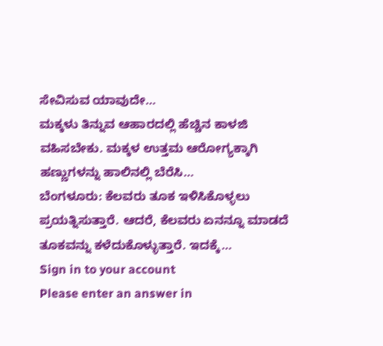ಸೇವಿಸುವ ಯಾವುದೇ…
ಮಕ್ಕಳು ತಿನ್ನುವ ಆಹಾರದಲ್ಲಿ ಹೆಚ್ಚಿನ ಕಾಳಜಿ ವಹಿಸಬೇಕು. ಮಕ್ಕಳ ಉತ್ತಮ ಆರೋಗ್ಯಕ್ಕಾಗಿ ಹಣ್ಣುಗಳನ್ನು ಹಾಲಿನಲ್ಲಿ ಬೆರೆಸಿ…
ಬೆಂಗಳೂರು: ಕೆಲವರು ತೂಕ ಇಳಿಸಿಕೊಳ್ಳಲು ಪ್ರಯತ್ನಿಸುತ್ತಾರೆ. ಆದರೆ, ಕೆಲವರು ಏನನ್ನೂ ಮಾಡದೆ ತೂಕವನ್ನು ಕಳೆದುಕೊಳ್ಳುತ್ತಾರೆ. ಇದಕ್ಕೆ…
Sign in to your account
Please enter an answer in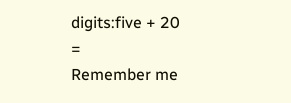digits:five + 20 =
Remember me